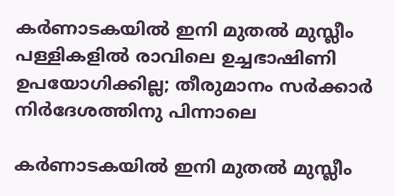കര്‍ണാടകയില്‍ ഇനി മുതല്‍ മുസ്ലീം പള്ളികളില്‍ രാവിലെ ഉച്ചഭാഷിണി ഉപയോഗിക്കില്ല; തീരുമാനം സര്‍ക്കാര്‍ നിര്‍ദേശത്തിനു പിന്നാലെ

കര്‍ണാടകയില്‍ ഇനി മുതല്‍ മുസ്ലീം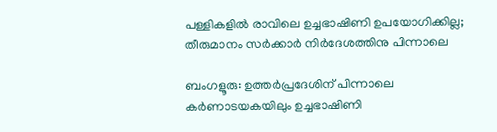പള്ളികളില്‍ രാവിലെ ഉച്ചഭാഷിണി ഉപയോഗിക്കില്ല; തീരുമാനം സര്‍ക്കാര്‍ നിര്‍ദേശത്തിനു പിന്നാലെ

ബംഗളൂരു: ഉത്തര്‍പ്രദേശിന് പിന്നാലെ കര്‍ണാടയകയിലും ഉച്ചഭാഷിണി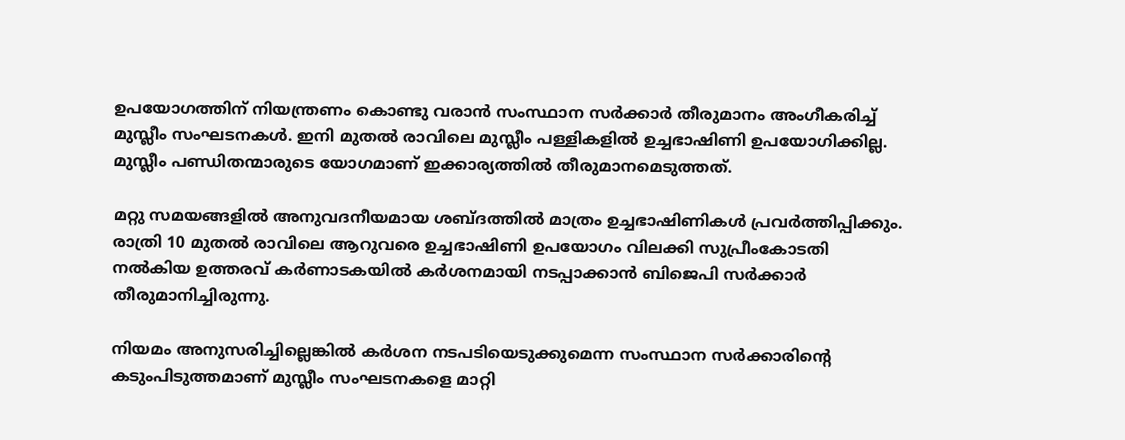ഉപയോഗത്തിന് നിയന്ത്രണം കൊണ്ടു വരാന്‍ സംസ്ഥാന സര്‍ക്കാര്‍ തീരുമാനം അംഗീകരിച്ച് മുസ്ലീം സംഘടനകള്‍. ഇനി മുതല്‍ രാവിലെ മുസ്ലീം പള്ളികളില്‍ ഉച്ചഭാഷിണി ഉപയോഗിക്കില്ല. മുസ്ലീം പണ്ഡിതന്മാരുടെ യോഗമാണ് ഇക്കാര്യത്തില്‍ തീരുമാനമെടുത്തത്.

മറ്റു സമയങ്ങളില്‍ അനുവദനീയമായ ശബ്ദത്തില്‍ മാത്രം ഉച്ചഭാഷിണികള്‍ പ്രവര്‍ത്തിപ്പിക്കും. രാത്രി 10 മുതല്‍ രാവിലെ ആറുവരെ ഉച്ചഭാഷിണി ഉപയോഗം വിലക്കി സുപ്രീംകോടതി നല്‍കിയ ഉത്തരവ് കര്‍ണാടകയില്‍ കര്‍ശനമായി നടപ്പാക്കാന്‍ ബിജെപി സര്‍ക്കാര്‍ തീരുമാനിച്ചിരുന്നു.

നിയമം അനുസരിച്ചില്ലെങ്കില്‍ കര്‍ശന നടപടിയെടുക്കുമെന്ന സംസ്ഥാന സര്‍ക്കാരിന്റെ കടുംപിടുത്തമാണ് മുസ്ലീം സംഘടനകളെ മാറ്റി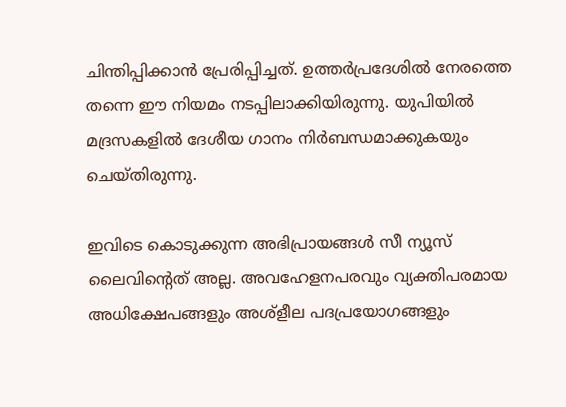ചിന്തിപ്പിക്കാന്‍ പ്രേരിപ്പിച്ചത്. ഉത്തര്‍പ്രദേശില്‍ നേരത്തെ തന്നെ ഈ നിയമം നടപ്പിലാക്കിയിരുന്നു. യുപിയില്‍ മദ്രസകളില്‍ ദേശീയ ഗാനം നിര്‍ബന്ധമാക്കുകയും ചെയ്തിരുന്നു.

ഇവിടെ കൊടുക്കുന്ന അഭിപ്രായങ്ങള്‍ സീ ന്യൂസ് ലൈവിന്റെത് അല്ല. അവഹേളനപരവും വ്യക്തിപരമായ അധിക്ഷേപങ്ങളും അശ്‌ളീല പദപ്രയോഗങ്ങളും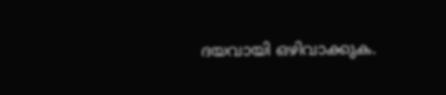ദയവായി ഒഴിവാക്കുക.